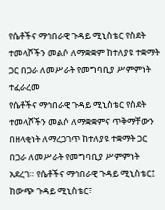የሴቶችና ማኅበራዊ ጉዳይ ሚኒስቴር የስደት ተመላሾችን መልሶ ለማቋቋም ከተለያዩ ተቋማት ጋር በጋራ ለመሥራት የመግባቢያ ሥምምነት ተፈራረመ
የሴቶችና ማኅበራዊ ጉዳይ ሚኒስቴር የስደት ተመላሾችን መልሶ ለማቋቋምና ጥቅማቸውን በዘላቂነት ለማረጋገጥ ከተለያዩ ተቋማት ጋር በጋራ ለመሥራት የመግባቢያ ሥምምነት አደረገ። የሴቶችና ማኅበራዊ ጉዳይ ሚኒስቴር፤ ከውጭ ጉዳይ ሚኒስቴር፣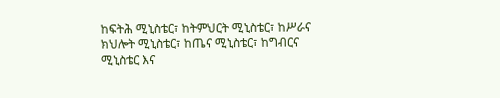ከፍትሕ ሚኒስቴር፣ ከትምህርት ሚኒስቴር፣ ከሥራና ክህሎት ሚኒስቴር፣ ከጤና ሚኒስቴር፣ ከግብርና ሚኒስቴር እና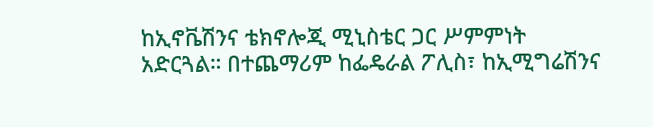ከኢኖቬሽንና ቴክኖሎጂ ሚኒስቴር ጋር ሥምምነት አድርጓል። በተጨማሪም ከፌዴራል ፖሊስ፣ ከኢሚግሬሽንና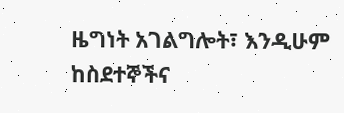ዜግነት አገልግሎት፣ እንዲሁም ከስደተኞችና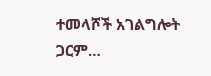ተመላሾች አገልግሎት ጋርም…